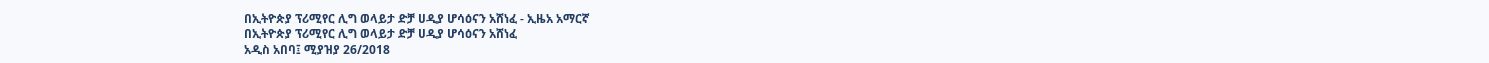በኢትዮጵያ ፕሪሚየር ሊግ ወላይታ ድቻ ሀዲያ ሆሳዕናን አሸነፈ - ኢዜአ አማርኛ
በኢትዮጵያ ፕሪሚየር ሊግ ወላይታ ድቻ ሀዲያ ሆሳዕናን አሸነፈ
አዲስ አበባ፤ ሚያዝያ 26/2018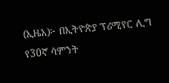(ኢዜአ)፦ በኢትዮጵያ ፕሪሚየር ሊግ የ30ኛ ሳምንት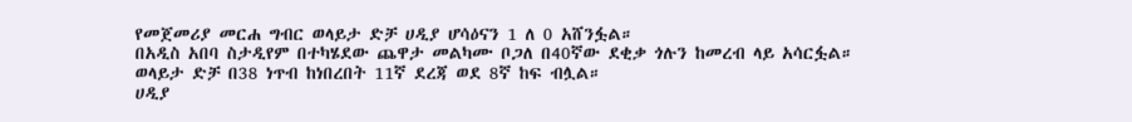የመጀመሪያ መርሐ ግብር ወላይታ ድቻ ሀዲያ ሆሳዕናን 1 ለ 0 አሸንፏል።
በአዲስ አበባ ስታዲየም በተካሄደው ጨዋታ መልካሙ ቦጋለ በ40ኛው ደቂቃ ጎሉን ከመረብ ላይ አሳርፏል።
ወላይታ ድቻ በ38 ነጥብ ከነበረበት 11ኛ ደረጃ ወደ 8ኛ ከፍ ብሏል።
ሀዲያ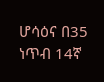ሆሳዕና በ35 ነጥብ 14ኛ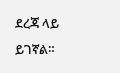ደረጃ ላይ ይገኛል።